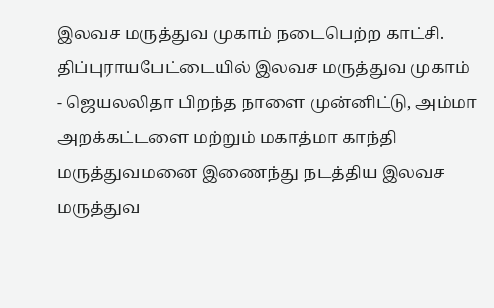இலவச மருத்துவ முகாம் நடைபெற்ற காட்சி.
திப்புராயபேட்டையில் இலவச மருத்துவ முகாம்
- ஜெயலலிதா பிறந்த நாளை முன்னிட்டு, அம்மா அறக்கட்டளை மற்றும் மகாத்மா காந்தி மருத்துவமனை இணைந்து நடத்திய இலவச மருத்துவ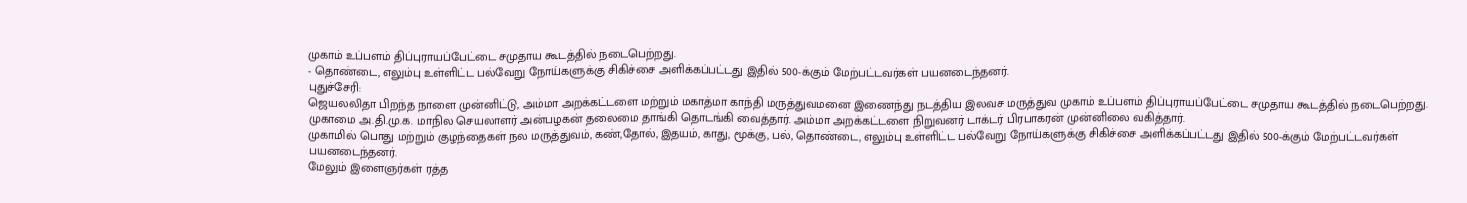முகாம் உப்பளம் திப்புராயப்பேட்டை சமுதாய கூடத்தில் நடைபெற்றது.
- தொண்டை, எலும்பு உள்ளிட்ட பல்வேறு நோய்களுக்கு சிகிச்சை அளிக்கப்பட்டது இதில் 500-க்கும் மேற்பட்டவர்கள் பயனடைந்தனர்.
புதுச்சேரி:
ஜெயலலிதா பிறந்த நாளை முன்னிட்டு, அம்மா அறக்கட்டளை மற்றும் மகாத்மா காந்தி மருத்துவமனை இணைந்து நடத்திய இலவச மருத்துவ முகாம் உப்பளம் திப்புராயப்பேட்டை சமுதாய கூடத்தில் நடைபெற்றது.
முகாமை அ.தி.மு.க. மாநில செயலாளர் அன்பழகன் தலைமை தாங்கி தொடங்கி வைத்தார். அம்மா அறக்கட்டளை நிறுவனர் டாக்டர் பிரபாகரன் முன்னிலை வகித்தார்.
முகாமில் பொது மற்றும் குழந்தைகள் நல மருத்துவம், கண்,தோல், இதயம், காது, மூக்கு, பல், தொண்டை, எலும்பு உள்ளிட்ட பல்வேறு நோய்களுக்கு சிகிச்சை அளிக்கப்பட்டது இதில் 500-க்கும் மேற்பட்டவர்கள் பயனடைந்தனர்.
மேலும் இளைஞர்கள் ரத்த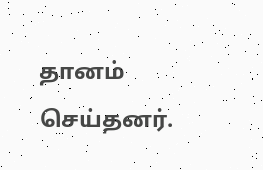தானம் செய்தனர்.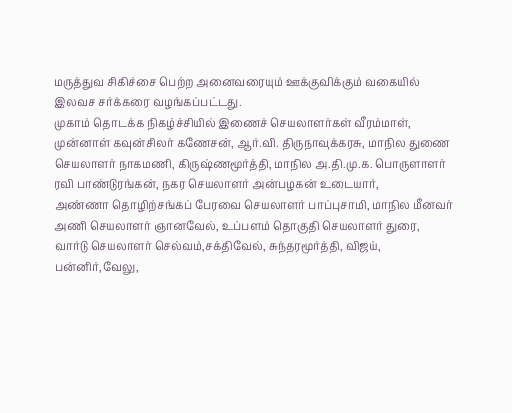மருத்துவ சிகிச்சை பெற்ற அனைவரையும் ஊக்குவிக்கும் வகையில் இலவச சர்க்கரை வழங்கப்பட்டது.
முகாம் தொடக்க நிகழ்ச்சியில் இணைச் செயலாளர்கள் வீரம்மாள், முன்னாள் கவுன்சிலர் கணேசன், ஆர்.வி. திருநாவுக்கரசு, மாநில துணை செயலாளர் நாகமணி, கிருஷ்ணமூர்த்தி, மாநில அ.தி.மு.க. பொருளாளர் ரவி பாண்டுரங்கன், நகர செயலாளர் அன்பழகன் உடையார்,
அண்ணா தொழிற்சங்கப் பேரவை செயலாளர் பாப்புசாமி, மாநில மீனவர் அணி செயலாளர் ஞானவேல், உப்பளம் தொகுதி செயலாளர் துரை, வார்டு செயலாளர் செல்வம்,சக்திவேல், சுந்தரமூர்த்தி, விஜய், பன்னிர்,வேலு,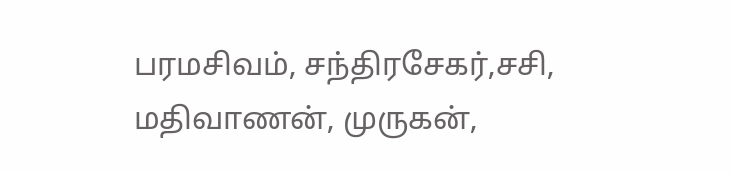பரமசிவம், சந்திரசேகர்,சசி, மதிவாணன், முருகன்,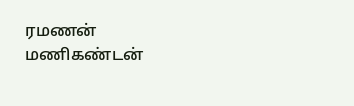ரமணன் மணிகண்டன்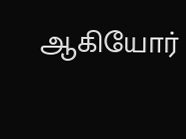ஆகியோர்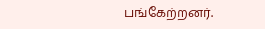பங்கேற்றனர்.